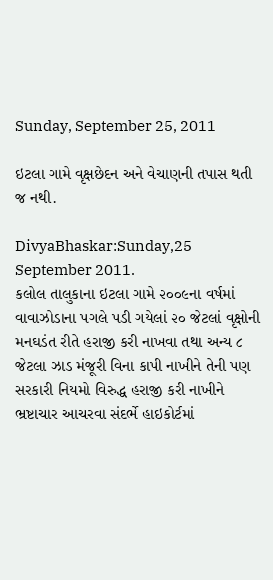Sunday, September 25, 2011

ઇટલા ગામે વૃક્ષછેદન અને વેચાણની તપાસ થતી જ નથી.

DivyaBhaskar:Sunday,25 September 2011.
કલોલ તાલુકાના ઇટલા ગામે ૨૦૦૯ના વર્ષમાં વાવાઝોડાના પગલે પડી ગયેલાં ૨૦ જેટલાં વૃક્ષોની મનઘડંત રીતે હરાજી કરી નાખવા તથા અન્ય ૮ જેટલા ઝાડ મંજૂરી વિના કાપી નાખીને તેની પણ સરકારી નિયમો વિરુદ્ધ હરાજી કરી નાખીને ભ્રષ્ટાચાર આચરવા સંદર્ભે હાઇકોર્ટમાં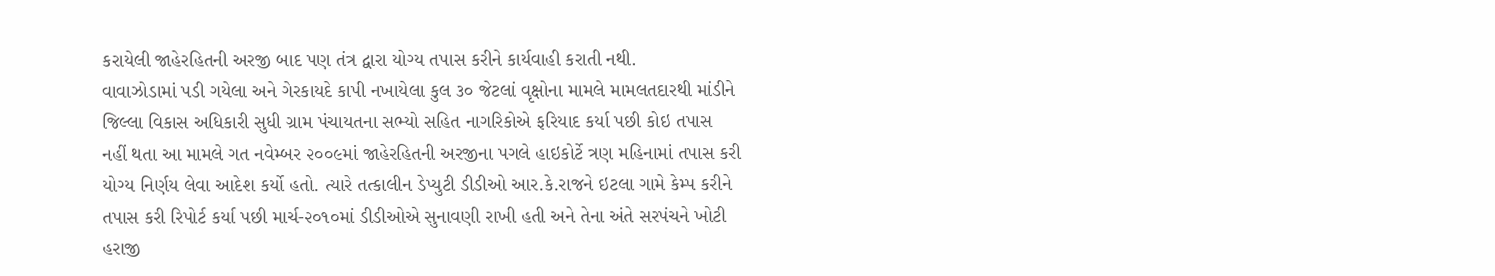કરાયેલી જાહેરહિતની અરજી બાદ પણ તંત્ર દ્વારા યોગ્ય તપાસ કરીને કાર્યવાહી કરાતી નથી.
વાવાઝોડામાં પડી ગયેલા અને ગેરકાયદે કાપી નખાયેલા કુલ ૩૦ જેટલાં વૃક્ષોના મામલે મામલતદારથી માંડીને જિલ્લા વિકાસ અધિકારી સુધી ગ્રામ પંચાયતના સભ્યો સહિત નાગરિકોએ ફરિયાદ કર્યા પછી કોઇ તપાસ નહીં થતા આ મામલે ગત નવેમ્બર ૨૦૦૯માં જાહેરહિતની અરજીના પગલે હાઇકોર્ટે ત્રણ મહિનામાં તપાસ કરી યોગ્ય નિર્ણય લેવા આદેશ કર્યો હતો. ત્યારે તત્કાલીન ડેપ્યુટી ડીડીઓ આર.કે.રાજને ઇટલા ગામે કેમ્પ કરીને તપાસ કરી રિપોર્ટ કર્યા પછી માર્ચ-૨૦૧૦માં ડીડીઓએ સુનાવણી રાખી હતી અને તેના અંતે સરપંચને ખોટી હરાજી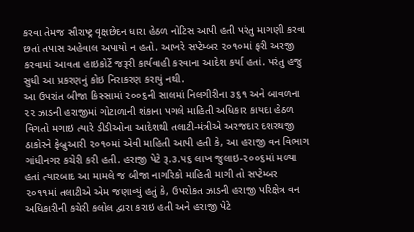કરવા તેમજ સૌરાષ્ટ્ર વૃક્ષછેદન ધારા હેઠળ નોટિસ આપી હતી પરંતુ માગણી કરવા છતાં તપાસ અહેવાલ અપાયો ન હતો. આખરે સપ્ટેમ્બર ૨૦૧૦માં ફરી અરજી કરવામાં આવતા હાઇકોર્ટે જરૂરી કાર્યવાહી કરવાના આદેશ કર્યા હતાં. પરંતુ હજુ સુધી આ પ્રકરણનું કોઇ નિરાકરણ કરાયું નથી.
આ ઉપરાંત બીજા કિસ્સામાં ૨૦૦૬ની સાલમાં નિલગીરીના ૩૬૧ અને બાવળના ૨૨ ઝાડની હરાજીમાં ગોટાળાની શંકાના પગલે માહિતી અધિકાર કાયદા હેઠળ વિગતો મગાઇ ત્યારે ડીડીઓના આદેશથી તલાટી-મંત્રીએ અરજદાર દશરથજી ઠાકોરને ફેબ્રુઆરી ૨૦૧૦માં એવી માહિતી આપી હતી કે, આ હરાજી વન વિભાગ ગાંધીનગર કચેરી કરી હતી. હરાજી પેટે રૂ.૩.૫૬ લાખ જુલાઇ-૨૦૦૬માં મળ્યા હતાં ત્યારબાદ આ મામલે જ બીજા નાગરિકો માહિતી માગી તો સપ્ટેમ્બર ૨૦૧૧માં તલાટીએ એમ જણાવ્યું હતું કે, ઉપરોકત ઝાડની હરાજી પરિક્ષેત્ર વન અધિકારીની કચેરી કલોલ દ્વારા કરાઇ હતી અને હરાજી પેટે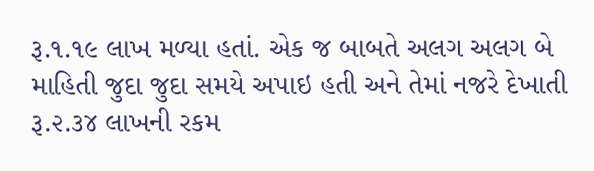રૂ.૧.૧૯ લાખ મળ્યા હતાં. એક જ બાબતે અલગ અલગ બે માહિતી જુદા જુદા સમયે અપાઇ હતી અને તેમાં નજરે દેખાતી રૂ.૨.૩૪ લાખની રકમ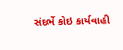સંદર્ભે કોઇ કાર્યવાહી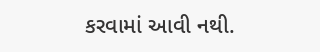કરવામાં આવી નથી.